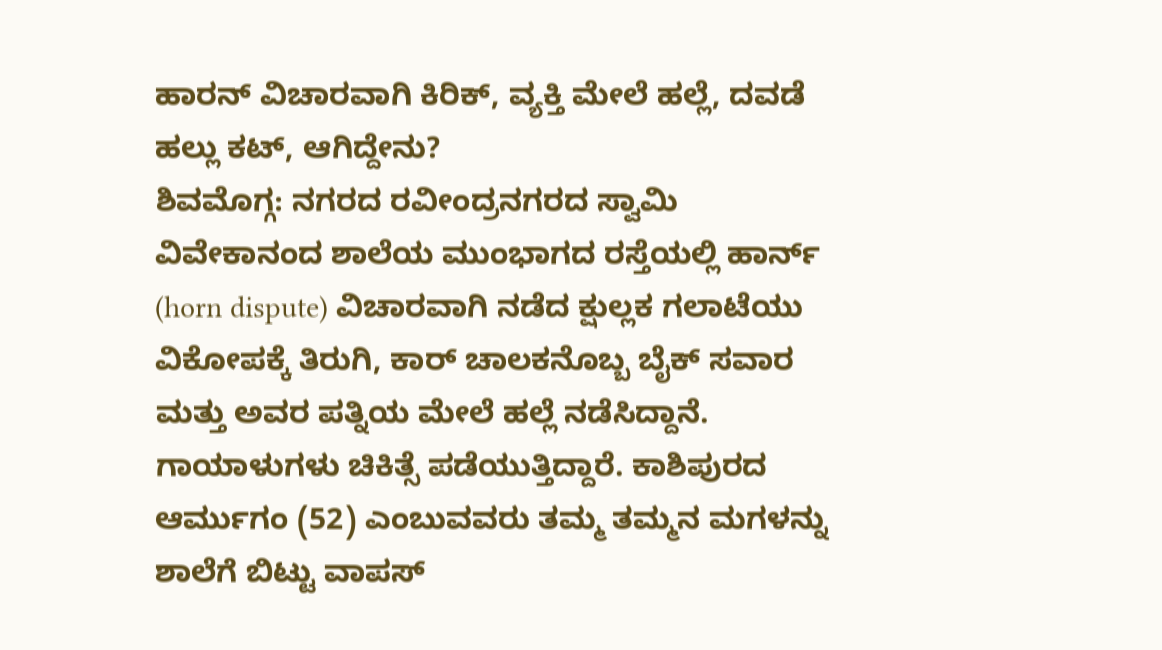ಹಾರನ್ ವಿಚಾರವಾಗಿ ಕಿರಿಕ್, ವ್ಯಕ್ತಿ ಮೇಲೆ ಹಲ್ಲೆ, ದವಡೆ ಹಲ್ಲು ಕಟ್, ಆಗಿದ್ದೇನು?
ಶಿವಮೊಗ್ಗ: ನಗರದ ರವೀಂದ್ರನಗರದ ಸ್ವಾಮಿ ವಿವೇಕಾನಂದ ಶಾಲೆಯ ಮುಂಭಾಗದ ರಸ್ತೆಯಲ್ಲಿ ಹಾರ್ನ್ (horn dispute) ವಿಚಾರವಾಗಿ ನಡೆದ ಕ್ಷುಲ್ಲಕ ಗಲಾಟೆಯು ವಿಕೋಪಕ್ಕೆ ತಿರುಗಿ, ಕಾರ್ ಚಾಲಕನೊಬ್ಬ ಬೈಕ್ ಸವಾರ ಮತ್ತು ಅವರ ಪತ್ನಿಯ ಮೇಲೆ ಹಲ್ಲೆ ನಡೆಸಿದ್ದಾನೆ. ಗಾಯಾಳುಗಳು ಚಿಕಿತ್ಸೆ ಪಡೆಯುತ್ತಿದ್ದಾರೆ. ಕಾಶಿಪುರದ ಆರ್ಮುಗಂ (52) ಎಂಬುವವರು ತಮ್ಮ ತಮ್ಮನ ಮಗಳನ್ನು ಶಾಲೆಗೆ ಬಿಟ್ಟು ವಾಪಸ್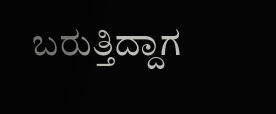ಬರುತ್ತಿದ್ದಾಗ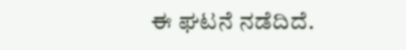ಈ ಘಟನೆ ನಡೆದಿದೆ.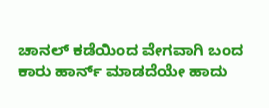ಚಾನಲ್ ಕಡೆಯಿಂದ ವೇಗವಾಗಿ ಬಂದ ಕಾರು ಹಾರ್ನ್ ಮಾಡದೆಯೇ ಹಾದು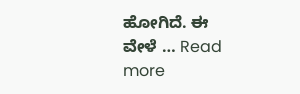ಹೋಗಿದೆ. ಈ ವೇಳೆ … Read more